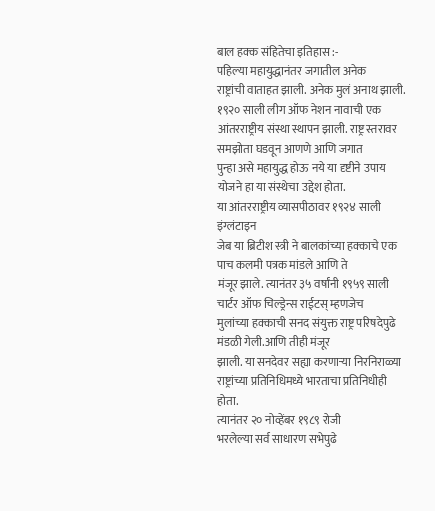बाल हक्क संहितेचा इतिहास :-
पहिल्या महायुद्धानंतर जगातील अनेक
राष्ट्रांची वाताहत झाली. अनेक मुलं अनाथ झाली. १९२० साली लीग ऑफ नेशन नावाची एक
आंतरराष्ट्रीय संस्था स्थापन झाली. राष्ट्र स्तरावर समझोता घडवून आणणे आणि जगात
पुन्हा असे महायुद्ध होऊ नये या दृष्टीने उपाय योजने हा या संस्थेचा उद्देश होता.
या आंतरराष्ट्रीय व्यासपीठावर १९२४ साली इंग्लंटाइन
जेब या ब्रिटीश स्त्री ने बालकांच्या हक्काचे एक पाच कलमी पत्रक मांडले आणि ते
मंजूर झाले. त्यानंतर ३५ वर्षांनी १९५९ साली चार्टर ऑफ चिल्ड्रेन्स राईटस् म्हणजेच
मुलांच्या हक्काची सनद संयुक्त राष्ट्र परिषदेपुढे मंडळी गेली.आणि तीही मंजूर
झाली. या सनदेवर सह्या करणाऱ्या निरनिराळ्या
राष्ट्रांच्या प्रतिनिधिमध्ये भारताचा प्रतिनिधीही होता.
त्यानंतर २० नोव्हेंबर १९८९ रोजी
भरलेल्या सर्व साधारण सभेपुढे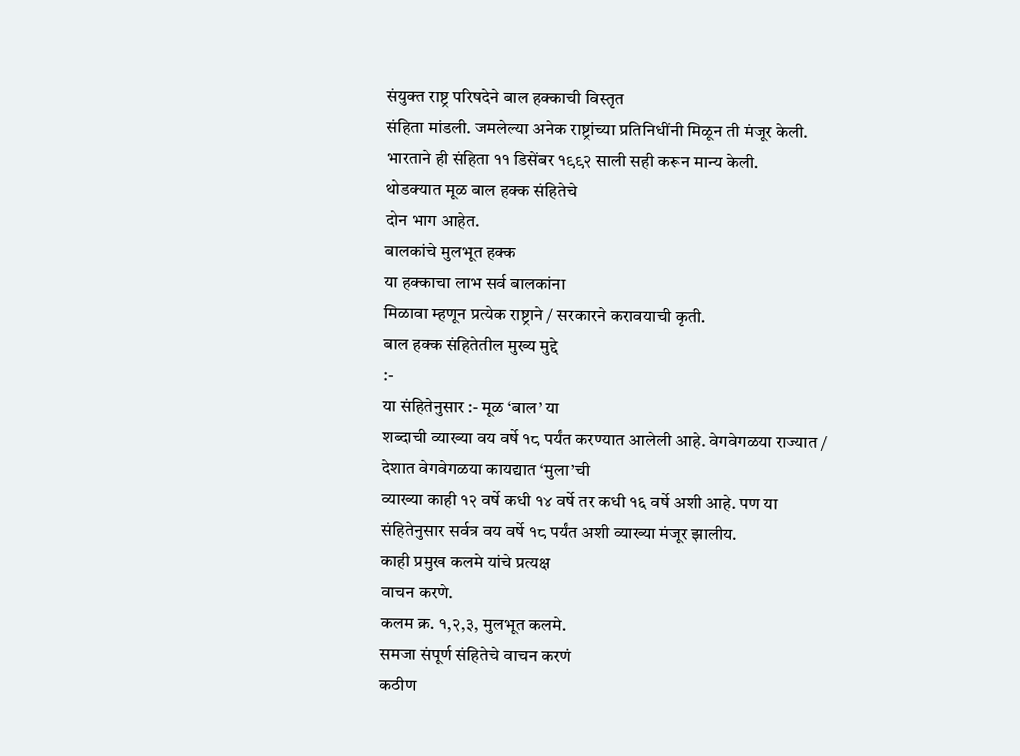संयुक्त राष्ट्र परिषदेने बाल हक्काची विस्तृत
संहिता मांडली. जमलेल्या अनेक राष्ट्रांच्या प्रतिनिधींनी मिळून ती मंजूर केली.
भारताने ही संहिता ११ डिसेंबर १९९२ साली सही करून मान्य केली.
थोडक्यात मूळ बाल हक्क संहितेचे
दोन भाग आहेत.
बालकांचे मुलभूत हक्क
या हक्काचा लाभ सर्व बालकांना
मिळावा म्हणून प्रत्येक राष्ट्राने / सरकारने करावयाची कृती.
बाल हक्क संहितेतील मुख्य मुद्दे
:-
या संहितेनुसार :- मूळ ‘बाल’ या
शब्दाची व्याख्या वय वर्षे १८ पर्यंत करण्यात आलेली आहे. वेगवेगळया राज्यात /
देशात वेगवेगळया कायद्यात ‘मुला’ची
व्याख्या काही १२ वर्षे कधी १४ वर्षे तर कधी १६ वर्षे अशी आहे. पण या
संहितेनुसार सर्वत्र वय वर्षे १८ पर्यंत अशी व्याख्या मंजूर झालीय.
काही प्रमुख कलमे यांचे प्रत्यक्ष
वाचन करणे.
कलम क्र. १,२,३, मुलभूत कलमे.
समजा संपूर्ण संहितेचे वाचन करणं
कठीण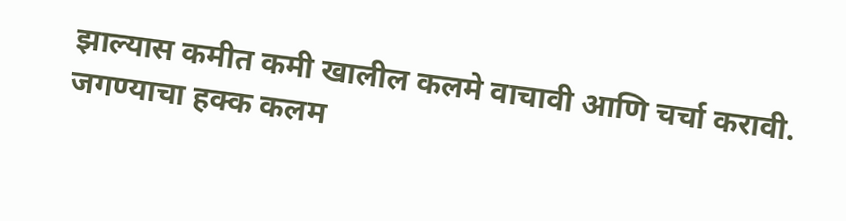झाल्यास कमीत कमी खालील कलमे वाचावी आणि चर्चा करावी.
जगण्याचा हक्क कलम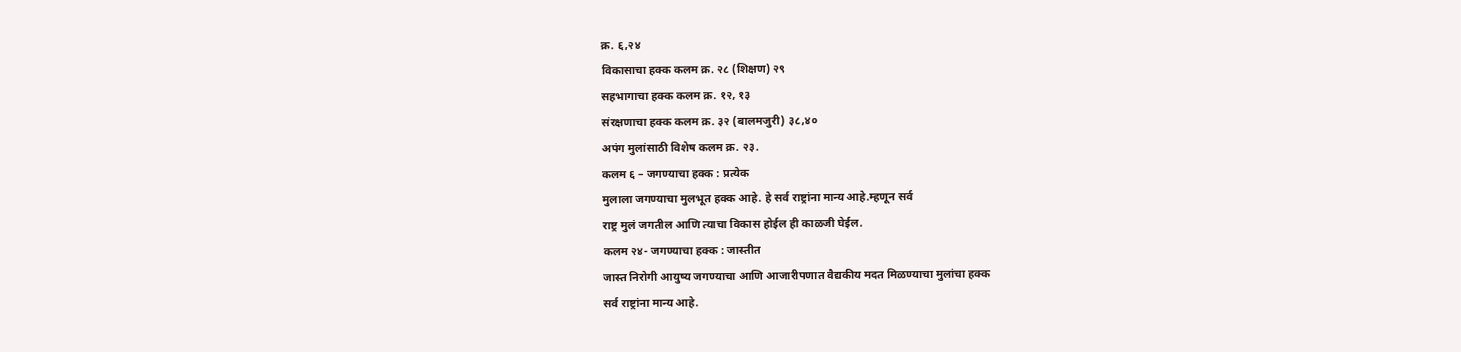क्र. ६,२४
विकासाचा हक्क कलम क्र. २८ (शिक्षण) २९
सहभागाचा हक्क कलम क्र. १२, १३
संरक्षणाचा हक्क कलम क्र. ३२ (बालमजुरी) ३८,४०
अपंग मुलांसाठी विशेष कलम क्र. २३.
कलम ६ – जगण्याचा हक्क : प्रत्येक
मुलाला जगण्याचा मुलभूत हक्क आहे. हे सर्व राष्ट्रांना मान्य आहे.म्हणून सर्व
राष्ट्र मुलं जगतील आणि त्याचा विकास होईल ही काळजी घेईल.
कलम २४- जगण्याचा हक्क : जास्तीत
जास्त निरोगी आयुष्य जगण्याचा आणि आजारीपणात वैद्यकीय मदत मिळण्याचा मुलांचा हक्क
सर्व राष्ट्रांना मान्य आहे.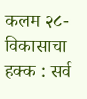कलम २८- विकासाचा हक्क : सर्व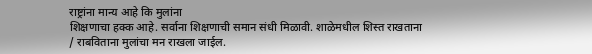राष्ट्रांना मान्य आहे कि मुलांना
शिक्षणाचा हक्क आहे. सर्वाना शिक्षणाची समान संधी मिळावी. शाळेमधील शिस्त राखताना
/ राबविताना मुलांचा मन राखला जाईल.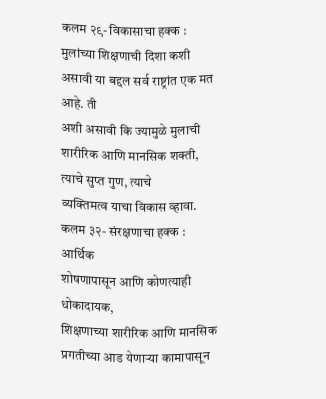कलम २९- विकासाचा हक्क : मुलांच्या शिक्षणाची दिशा कशी असावी या बद्दल सर्व राष्ट्रांत एक मत आहे. ती
अशी असावी कि ज्यामुळे मुलाची शारीरिक आणि मानसिक शक्ती, त्याचे सुप्त गुण, त्याचे
व्यक्तिमत्व याचा विकास व्हावा.
कलम ३२- संरक्षणाचा हक्क : आर्थिक
शोषणापासून आणि कोणत्याही धोकादायक,
शिक्षणाच्या शारीरिक आणि मानसिक प्रगतीच्या आड येणाऱ्या कामापासून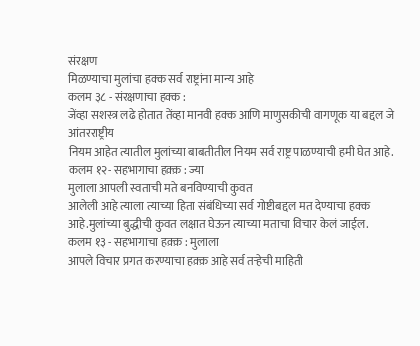संरक्षण
मिळण्याचा मुलांचा हक्क सर्व राष्ट्रांना मान्य आहे
कलम ३८ - संरक्षणाचा हक्क :
जेंव्हा सशस्त्र लढे होतात तेंव्हा मानवी हक्क आणि माणुसकीची वागणूक या बद्दल जे आंतरराष्ट्रीय
नियम आहेत त्यातील मुलांच्या बाबतीतील नियम सर्व राष्ट्र पाळण्याची हमी घेत आहे.
कलम १२- सहभागाचा हक़्क़ : ज्या
मुलाला आपली स्वताची मते बनविण्याची कुवत
आलेली आहे त्याला त्याच्या हिता संबंधिच्या सर्व गोष्टीबद्दल मत देण्याचा हक्क
आहे.मुलांच्या बुद्धीची कुवत लक्षात घेऊन त्याच्या मताचा विचार केलं जाईल.
कलम १३ - सहभागाचा हक़्क़ : मुलाला
आपले विचार प्रगत करण्याचा हक़्क़ आहे सर्व तऱ्हेची माहिती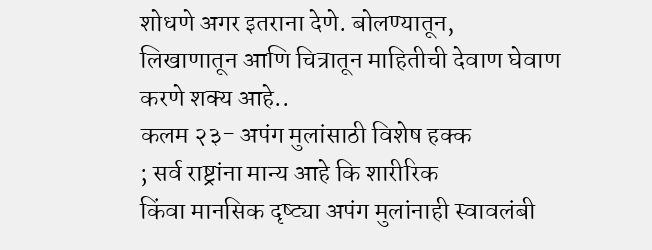शोधणे अगर इतराना देणे. बोलण्यातून,
लिखाणातून आणि चित्रातून माहितीची देवाण घेवाण करणे शक्य आहे..
कलम २३- अपंग मुलांसाठी विशेष हक्क
; सर्व राष्ट्रांना मान्य आहे कि शारीरिक
किंवा मानसिक दृष्ट्या अपंग मुलांनाही स्वावलंबी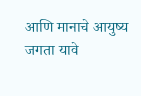आणि मानाचे आयुष्य जगता यावे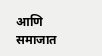आणि
समाजात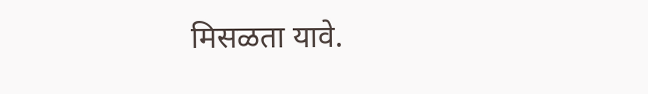मिसळता यावे.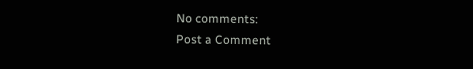No comments:
Post a Comment